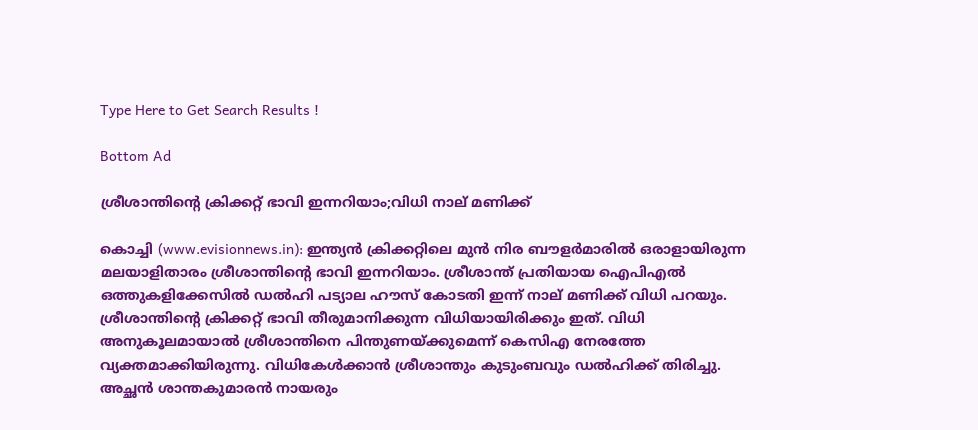Type Here to Get Search Results !

Bottom Ad

ശ്രീശാന്തിന്റെ ക്രിക്കറ്റ് ഭാവി ഇന്നറിയാം;വിധി നാല് മണിക്ക്‌

കൊച്ചി (www.evisionnews.in): ഇന്ത്യന്‍ ക്രിക്കറ്റിലെ മുന്‍ നിര ബൗളര്‍മാരില്‍ ഒരാളായിരുന്ന മലയാളിതാരം ശ്രീശാന്തിന്റെ ഭാവി ഇന്നറിയാം. ശ്രീശാന്ത് പ്രതിയായ ഐപിഎല്‍ ഒത്തുകളിക്കേസില്‍ ഡല്‍ഹി പട്യാല ഹൗസ് കോടതി ഇന്ന് നാല് മണിക്ക് വിധി പറയും.
ശ്രീശാന്തിന്റെ ക്രിക്കറ്റ് ഭാവി തീരുമാനിക്കുന്ന വിധിയായിരിക്കും ഇത്. വിധി അനുകൂലമായാല്‍ ശ്രീശാന്തിനെ പിന്തുണയ്ക്കുമെന്ന് കെസിഎ നേരത്തേ വ്യക്തമാക്കിയിരുന്നു. വിധികേള്‍ക്കാന്‍ ശ്രീശാന്തും കുടുംബവും ഡല്‍ഹിക്ക് തിരിച്ചു. അച്ഛന്‍ ശാന്തകുമാരന്‍ നായരും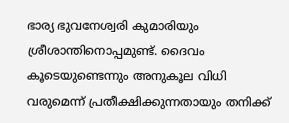ഭാര്യ ഭുവനേശ്വരി കുമാരിയും ശ്രീശാന്തിനൊപ്പമുണ്ട്. ദൈവം കൂടെയുണ്ടെന്നും അനുകൂല വിധി വരുമെന്ന് പ്രതീക്ഷിക്കുന്നതായും തനിക്ക്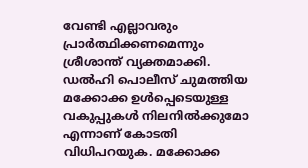വേണ്ടി എല്ലാവരും പ്രാര്‍ത്ഥിക്കണമെന്നും ശ്രീശാന്ത് വ്യക്തമാക്കി.
ഡല്‍ഹി പൊലീസ് ചുമത്തിയ മക്കോക്ക ഉള്‍പ്പെടെയുള്ള വകുപ്പുകള്‍ നിലനില്‍ക്കുമോ എന്നാണ് കോടതി വിധിപറയുക. മക്കോക്ക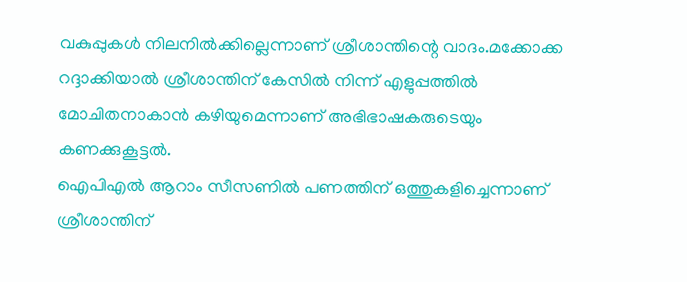വകുപ്പുകള്‍ നിലനില്‍ക്കില്ലെന്നാണ് ശ്രീശാന്തിന്റെ വാദം.മക്കോക്ക റദ്ദാക്കിയാല്‍ ശ്രീശാന്തിന് കേസില്‍ നിന്ന് എളുപ്പത്തില്‍ മോചിതനാകാന്‍ കഴിയുമെന്നാണ് അഭിഭാഷകരുടെയും കണക്കുകൂട്ടല്‍.
ഐപിഎല്‍ ആറാം സീസണില്‍ പണത്തിന് ഒത്തുകളിച്ചെന്നാണ് ശ്രീശാന്തിന്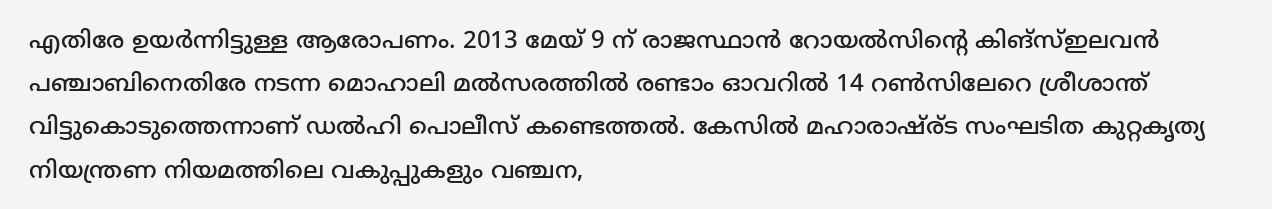എതിരേ ഉയര്‍ന്നിട്ടുള്ള ആരോപണം. 2013 മേയ് 9 ന് രാജസ്ഥാന്‍ റോയല്‍സിന്റെ കിങ്‌സ്ഇലവന്‍ പഞ്ചാബിനെതിരേ നടന്ന മൊഹാലി മല്‍സരത്തില്‍ രണ്ടാം ഓവറില്‍ 14 റണ്‍സിലേറെ ശ്രീശാന്ത് വിട്ടുകൊടുത്തെന്നാണ് ഡല്‍ഹി പൊലീസ് കണ്ടെത്തല്‍. കേസില്‍ മഹാരാഷ്ര്ട സംഘടിത കുറ്റകൃത്യ നിയന്ത്രണ നിയമത്തിലെ വകുപ്പുകളും വഞ്ചന,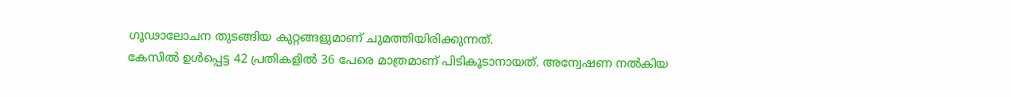ഗൂഢാലോചന തുടങ്ങിയ കുറ്റങ്ങളുമാണ് ചുമത്തിയിരിക്കുന്നത്.
കേസില്‍ ഉള്‍പ്പെട്ട 42 പ്രതികളില്‍ 36 പേരെ മാത്രമാണ് പിടികൂടാനായത്. അന്വേഷണ നല്‍കിയ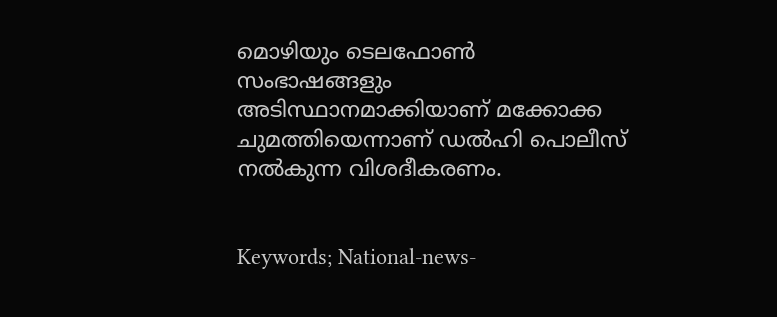മൊഴിയും ടെലഫോണ്‍ സംഭാഷങ്ങളും അടിസ്ഥാനമാക്കിയാണ് മക്കോക്ക ചുമത്തിയെന്നാണ് ഡല്‍ഹി പൊലീസ് നല്‍കുന്ന വിശദീകരണം.


Keywords; National-news-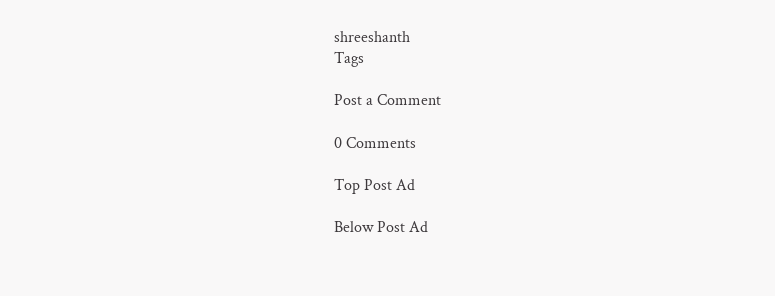shreeshanth
Tags

Post a Comment

0 Comments

Top Post Ad

Below Post Ad